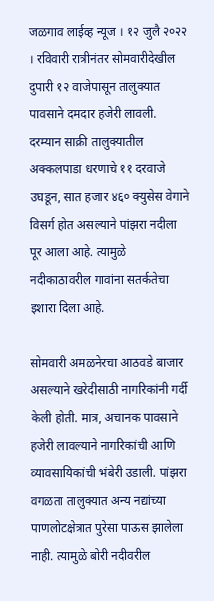जळगाव लाईव्ह न्यूज । १२ जुलै २०२२ । रविवारी रात्रीनंतर सोमवारीदेखील दुपारी १२ वाजेपासून तालुक्यात पावसाने दमदार हजेरी लावली. दरम्यान साक्री तालुक्यातील अक्कलपाडा धरणाचे ११ दरवाजे उघडून, सात हजार ४६० क्युसेस वेगाने विसर्ग होत असल्याने पांझरा नदीला पूर आला आहे. त्यामुळे नदीकाठावरील गावांना सतर्कतेचा इशारा दिला आहे.

सोमवारी अमळनेरचा आठवडे बाजार असल्याने खरेदीसाठी नागरिकांनी गर्दी केली होती. मात्र, अचानक पावसाने हजेरी लावल्याने नागरिकांची आणि व्यावसायिकांची भंबेरी उडाली. पांझरा वगळता तालुक्यात अन्य नद्यांच्या पाणलोटक्षेत्रात पुरेसा पाऊस झालेला नाही. त्यामुळे बोरी नदीवरील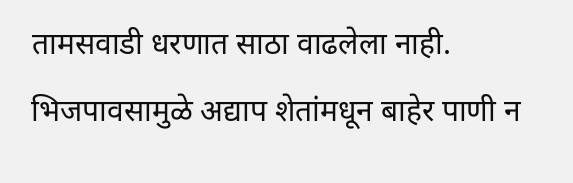तामसवाडी धरणात साठा वाढलेला नाही. भिजपावसामुळे अद्याप शेतांमधून बाहेर पाणी न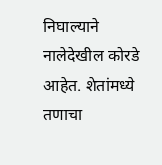निघाल्याने नालेदेखील कोरडे आहेत. शेतांमध्ये तणाचा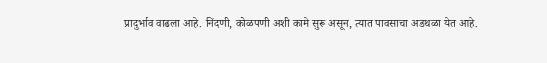प्रादुर्भाव वाढला आहे. निंदणी, कोळपणी अशी कामे सुरू असून, त्यात पावसाचा अडथळा येत आहे.